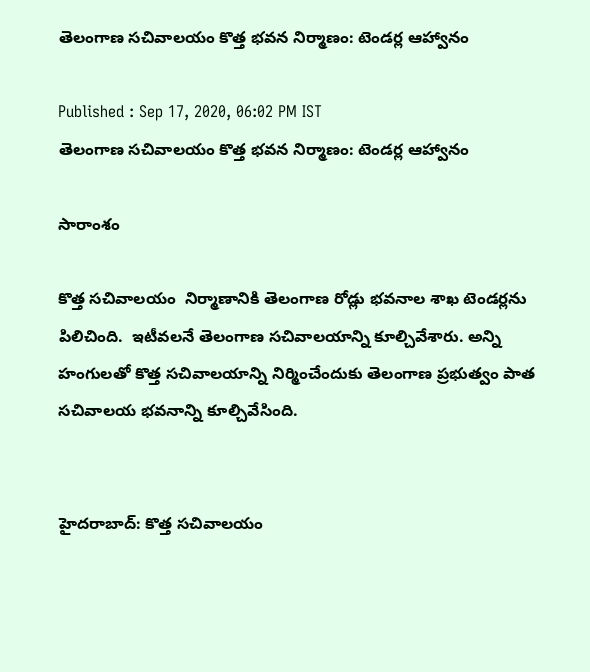తెలంగాణ సచివాలయం కొత్త భవన నిర్మాణం: టెండర్ల ఆహ్వానం

Published : Sep 17, 2020, 06:02 PM IST
తెలంగాణ సచివాలయం కొత్త భవన నిర్మాణం: టెండర్ల ఆహ్వానం

సారాంశం

కొత్త సచివాలయం  నిర్మాణానికి తెలంగాణ రోడ్లు భవనాల శాఖ టెండర్లను పిలిచింది.  ఇటీవలనే తెలంగాణ సచివాలయాన్ని కూల్చివేశారు. అన్ని హంగులతో కొత్త సచివాలయాన్ని నిర్మించేందుకు తెలంగాణ ప్రభుత్వం పాత సచివాలయ భవనాన్ని కూల్చివేసింది.


హైదరాబాద్: కొత్త సచివాలయం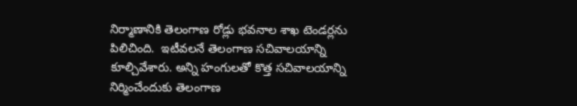నిర్మాణానికి తెలంగాణ రోడ్లు భవనాల శాఖ టెండర్లను పిలిచింది.  ఇటీవలనే తెలంగాణ సచివాలయాన్ని కూల్చివేశారు. అన్ని హంగులతో కొత్త సచివాలయాన్ని నిర్మించేందుకు తెలంగాణ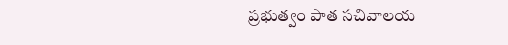ప్రభుత్వం పాత సచివాలయ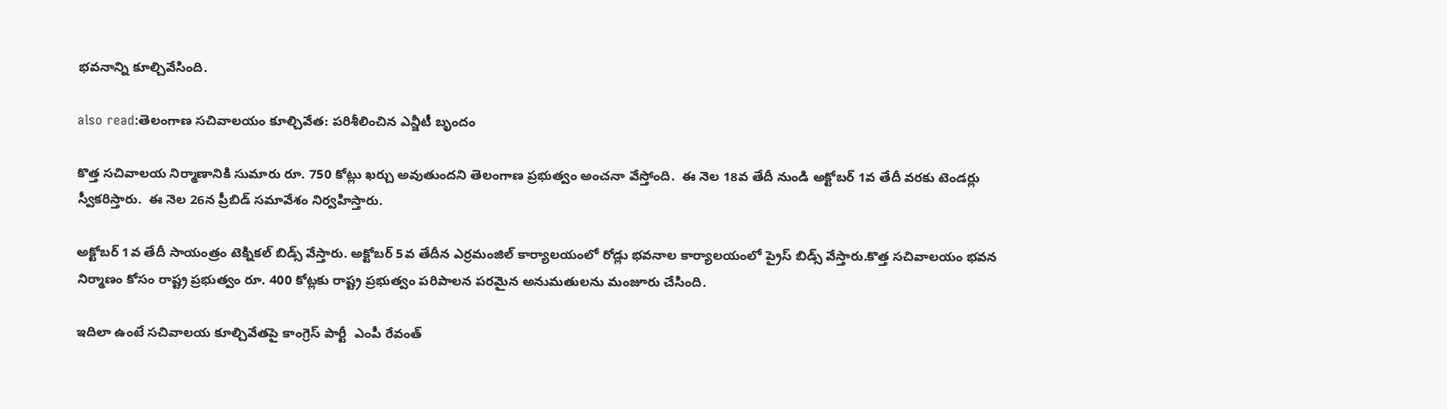భవనాన్ని కూల్చివేసింది.

also read:తెలంగాణ సచివాలయం కూల్చివేత: పరిశీలించిన ఎన్జీటీ బృందం

కొత్త సచివాలయ నిర్మాణానికి సుమారు రూ. 750 కోట్లు ఖర్చు అవుతుందని తెలంగాణ ప్రభుత్వం అంచనా వేస్తోంది.  ఈ నెల 18వ తేదీ నుండి అక్టోబర్ 1వ తేదీ వరకు టెండర్లు స్వీకరిస్తారు.  ఈ నెల 26న ప్రీబిడ్ సమావేశం నిర్వహిస్తారు.

అక్టోబర్ 1వ తేదీ సాయంత్రం టెక్నికల్ బిడ్స్ వేస్తారు. అక్టోబర్ 5వ తేదీన ఎర్రమంజిల్ కార్యాలయంలో రోడ్లు భవనాల కార్యాలయంలో ప్రైస్ బిడ్స్ వేస్తారు.కొత్త సచివాలయం భవన నిర్మాణం కోసం రాష్ట్ర ప్రభుత్వం రూ. 400 కోట్లకు రాష్ట్ర ప్రభుత్వం పరిపాలన పరమైన అనుమతులను మంజూరు చేసింది.

ఇదిలా ఉంటే సచివాలయ కూల్చివేతపై కాంగ్రెస్ పార్టీ  ఎంపీ రేవంత్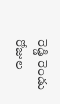రెడ్డి రెండు రోజుల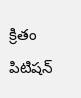క్రితం పిటిషన్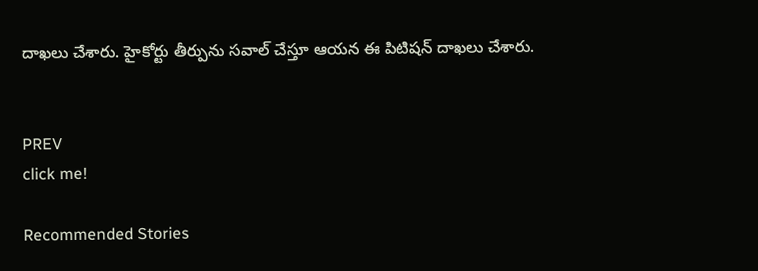దాఖలు చేశారు. హైకోర్టు తీర్పును సవాల్ చేస్తూ ఆయన ఈ పిటిషన్ దాఖలు చేశారు.


PREV
click me!

Recommended Stories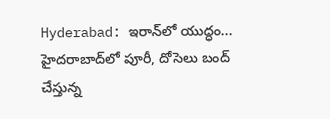Hyderabad: ఇరాన్‌లో యుద్ధం... హైద‌రాబాద్‌లో పూరీ, దోసెలు బంద్ చేస్తున్న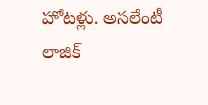హోట‌ళ్లు. అస‌లేంటీ లాజిక్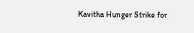Kavitha Hunger Strike for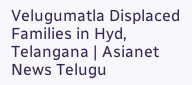Velugumatla Displaced Families in Hyd, Telangana | Asianet News Telugu